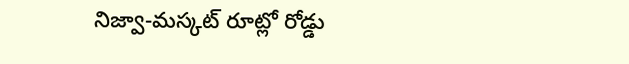నిజ్వా-మస్కట్ రూట్లో రోడ్డు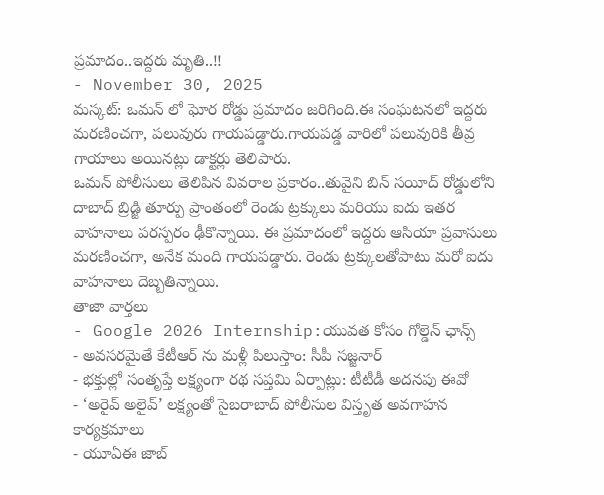ప్రమాదం..ఇద్దరు మృతి..!!
- November 30, 2025
మస్కట్: ఒమన్ లో ఘోర రోడ్డు ప్రమాదం జరిగింది.ఈ సంఘటనలో ఇద్దరు మరణించగా, పలువురు గాయపడ్డారు.గాయపడ్డ వారిలో పలువురికి తీవ్ర గాయాలు అయినట్లు డాక్టర్లు తెలిపారు.
ఒమన్ పోలీసులు తెలిపిన వివరాల ప్రకారం..తువైని బిన్ సయీద్ రోడ్డులోని దాబాద్ బ్రిడ్జి తూర్పు ప్రాంతంలో రెండు ట్రక్కులు మరియు ఐదు ఇతర వాహనాలు పరస్పరం ఢీకొన్నాయి. ఈ ప్రమాదంలో ఇద్దరు ఆసియా ప్రవాసులు మరణించగా, అనేక మంది గాయపడ్డారు. రెండు ట్రక్కులతోపాటు మరో ఐదు వాహనాలు దెబ్బతిన్నాయి.
తాజా వార్తలు
- Google 2026 Internship:యువత కోసం గోల్డెన్ ఛాన్స్
- అవసరమైతే కేటీఆర్ ను మళ్లీ పిలుస్తాం: సీపీ సజ్జనార్
- భక్తుల్లో సంతృప్తే లక్ష్యంగా రథ సప్తమి ఏర్పాట్లు: టీటీడీ అదనపు ఈవో
- ‘అరైవ్ అలైవ్’ లక్ష్యంతో సైబరాబాద్ పోలీసుల విస్తృత అవగాహన కార్యక్రమాలు
- యూఏఈ జాబ్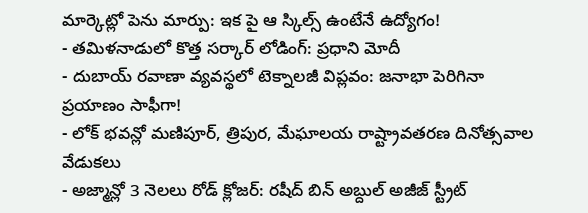మార్కెట్లో పెను మార్పు: ఇక పై ఆ స్కిల్స్ ఉంటేనే ఉద్యోగం!
- తమిళనాడులో కొత్త సర్కార్ లోడింగ్: ప్రధాని మోదీ
- దుబాయ్ రవాణా వ్యవస్థలో టెక్నాలజీ విప్లవం: జనాభా పెరిగినా ప్రయాణం సాఫీగా!
- లోక్ భవన్లో మణిపూర్, త్రిపుర, మేఘాలయ రాష్ట్రావతరణ దినోత్సవాల వేడుకలు
- అజ్మాన్లో 3 నెలలు రోడ్ క్లోజర్: రషీద్ బిన్ అబ్దుల్ అజీజ్ స్ట్రీట్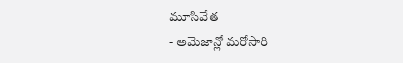మూసివేత
- అమెజాన్లో మరోసారి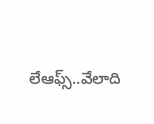లేఆఫ్స్..వేలాది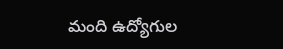మంది ఉద్యోగుల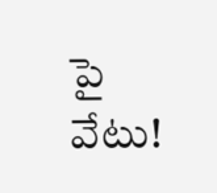పై వేటు!